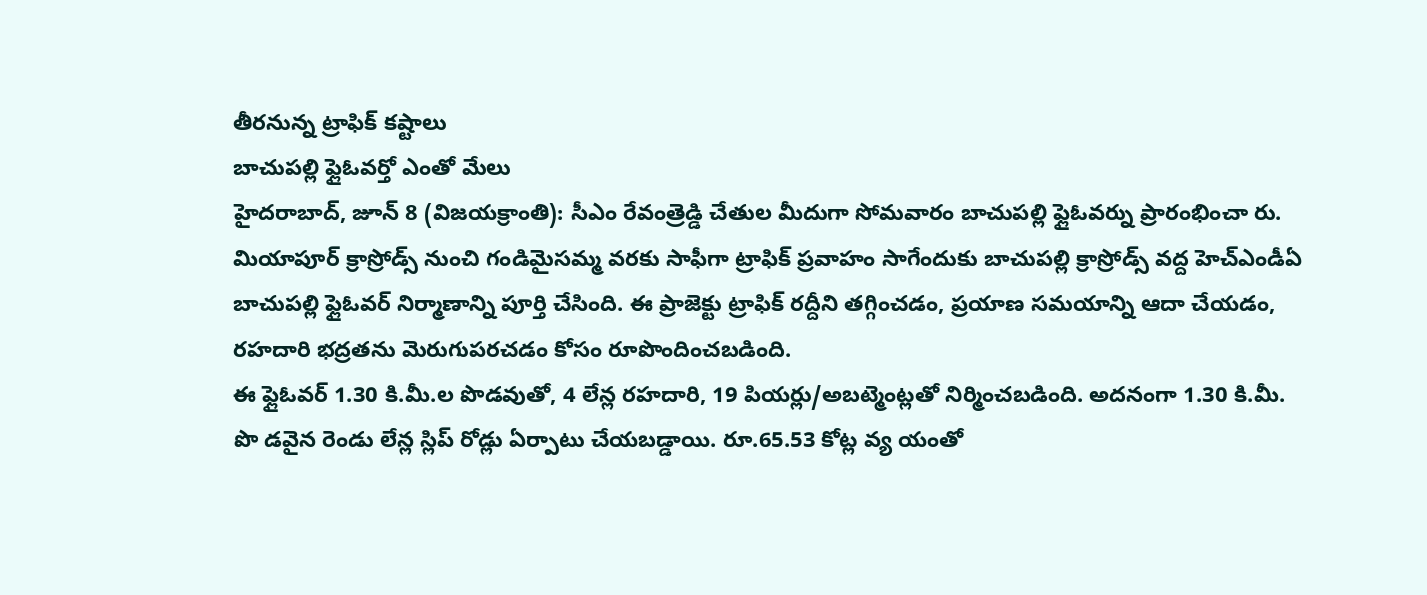తీరనున్న ట్రాఫిక్ కష్టాలు
బాచుపల్లి ఫ్లైఓవర్తో ఎంతో మేలు
హైదరాబాద్, జూన్ 8 (విజయక్రాంతి): సీఎం రేవంత్రెడ్డి చేతుల మీదుగా సోమవారం బాచుపల్లి ఫ్లైఓవర్ను ప్రారంభించా రు. మియాపూర్ క్రాస్రోడ్స్ నుంచి గండిమైసమ్మ వరకు సాఫీగా ట్రాఫిక్ ప్రవాహం సాగేందుకు బాచుపల్లి క్రాస్రోడ్స్ వద్ద హెచ్ఎండీఏ బాచుపల్లి ఫ్లైఓవర్ నిర్మాణాన్ని పూర్తి చేసింది. ఈ ప్రాజెక్టు ట్రాఫిక్ రద్దీని తగ్గించడం, ప్రయాణ సమయాన్ని ఆదా చేయడం, రహదారి భద్రతను మెరుగుపరచడం కోసం రూపొందించబడింది.
ఈ ఫ్లైఓవర్ 1.30 కి.మీ.ల పొడవుతో, 4 లేన్ల రహదారి, 19 పియర్లు/అబట్మెంట్లతో నిర్మించబడింది. అదనంగా 1.30 కి.మీ. పొ డవైన రెండు లేన్ల స్లిప్ రోడ్లు ఏర్పాటు చేయబడ్డాయి. రూ.65.53 కోట్ల వ్య యంతో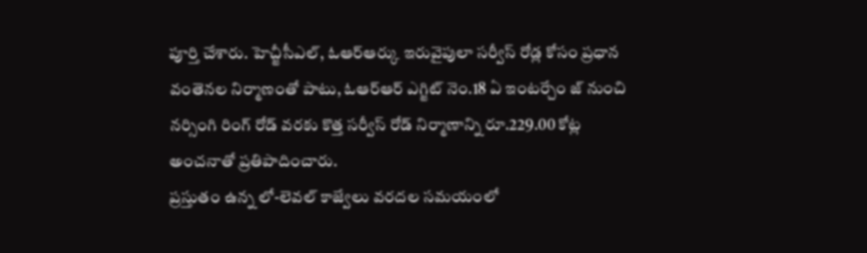పూర్తి చేశారు. హెచ్జీసీఎల్, ఓఆర్ఆర్కు ఇరువైపులా సర్వీస్ రోడ్ల కోసం ప్రధాన వంతెనల నిర్మాణంతో పాటు, ఓఆర్ఆర్ ఎగ్జిట్ నెం.18 ఏ ఇంటర్చేం జ్ నుంచి నర్సింగి రింగ్ రోడ్ వరకు కొత్త సర్వీస్ రోడ్ నిర్మాణాన్ని రూ.229.00 కోట్ల అంచనాతో ప్రతిపాదించారు.
ప్రస్తుతం ఉన్న లో-లెవల్ కాజ్వేలు వరదల సమయంలో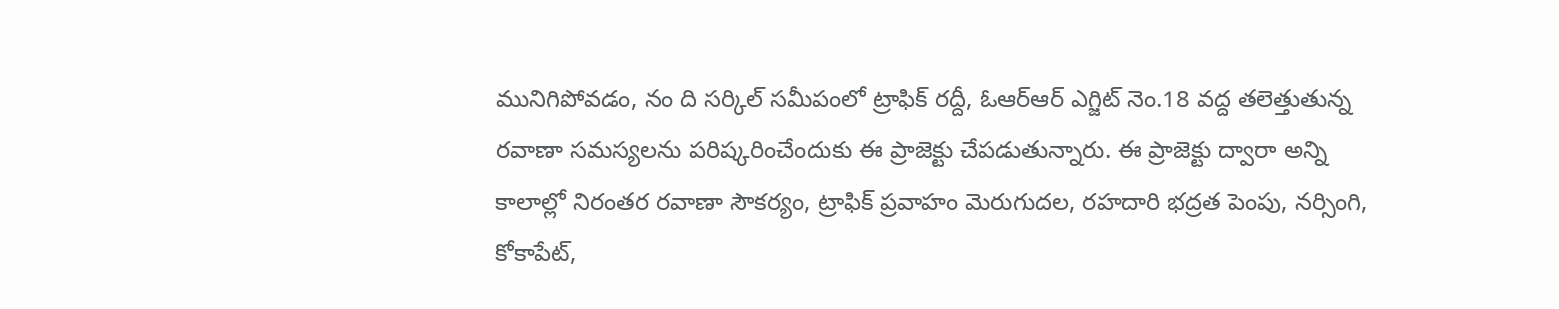మునిగిపోవడం, నం ది సర్కిల్ సమీపంలో ట్రాఫిక్ రద్దీ, ఓఆర్ఆర్ ఎగ్జిట్ నెం.18 వద్ద తలెత్తుతున్న రవాణా సమస్యలను పరిష్కరించేందుకు ఈ ప్రాజెక్టు చేపడుతున్నారు. ఈ ప్రాజెక్టు ద్వారా అన్ని కాలాల్లో నిరంతర రవాణా సౌకర్యం, ట్రాఫిక్ ప్రవాహం మెరుగుదల, రహదారి భద్రత పెంపు, నర్సింగి, కోకాపేట్,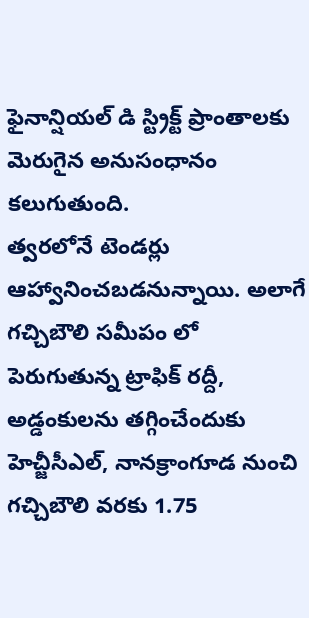ఫైనాన్షియల్ డి స్ట్రిక్ట్ ప్రాంతాలకు మెరుగైన అనుసంధానం కలుగుతుంది.
త్వరలోనే టెండర్లు ఆహ్వానించబడనున్నాయి. అలాగే గచ్చిబౌలి సమీపం లో పెరుగుతున్న ట్రాఫిక్ రద్దీ, అడ్డంకులను తగ్గించేందుకు హెచ్జీసీఎల్, నానక్రాంగూడ నుంచి గచ్చిబౌలి వరకు 1.75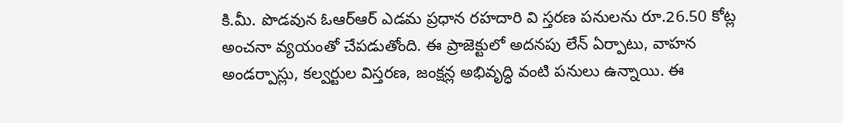కి.మీ. పొడవున ఓఆర్ఆర్ ఎడమ ప్రధాన రహదారి వి స్తరణ పనులను రూ.26.50 కోట్ల అంచనా వ్యయంతో చేపడుతోంది. ఈ ప్రాజెక్టులో అదనపు లేన్ ఏర్పాటు, వాహన అండర్పాస్లు, కల్వర్టుల విస్తరణ, జంక్షన్ల అభివృద్ధి వంటి పనులు ఉన్నాయి. ఈ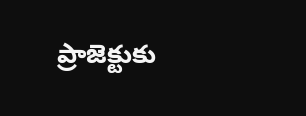ప్రాజెక్టుకు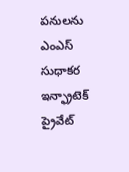పనులను ఎంఎస్ సుధాకర ఇన్ఫ్రాటెక్ ప్రైవేట్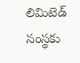లిమిటెడ్ సంస్థకు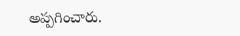అప్పగించారు.